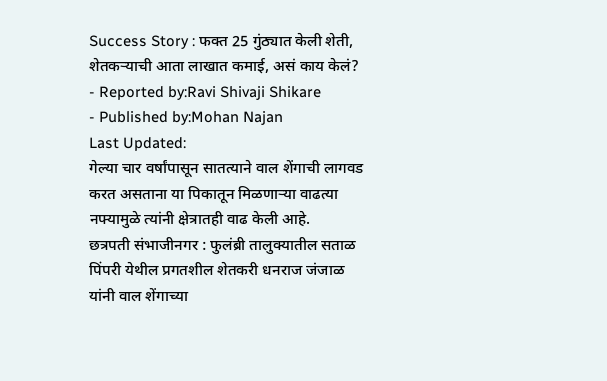Success Story : फक्त 25 गुंठ्यात केली शेती, शेतकऱ्याची आता लाखात कमाई, असं काय केलं?
- Reported by:Ravi Shivaji Shikare
- Published by:Mohan Najan
Last Updated:
गेल्या चार वर्षांपासून सातत्याने वाल शेंगाची लागवड करत असताना या पिकातून मिळणाऱ्या वाढत्या नफ्यामुळे त्यांनी क्षेत्रातही वाढ केली आहे.
छत्रपती संभाजीनगर : फुलंब्री तालुक्यातील सताळ पिंपरी येथील प्रगतशील शेतकरी धनराज जंजाळ यांनी वाल शेंगाच्या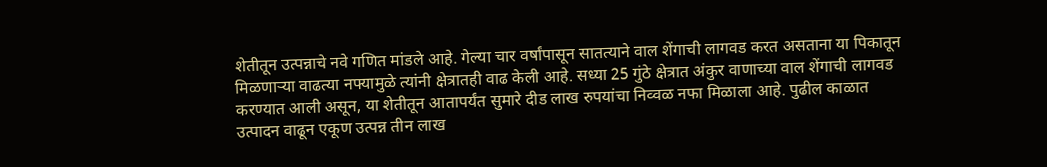शेतीतून उत्पन्नाचे नवे गणित मांडले आहे. गेल्या चार वर्षांपासून सातत्याने वाल शेंगाची लागवड करत असताना या पिकातून मिळणाऱ्या वाढत्या नफ्यामुळे त्यांनी क्षेत्रातही वाढ केली आहे. सध्या 25 गुंठे क्षेत्रात अंकुर वाणाच्या वाल शेंगाची लागवड करण्यात आली असून, या शेतीतून आतापर्यंत सुमारे दीड लाख रुपयांचा निव्वळ नफा मिळाला आहे. पुढील काळात उत्पादन वाढून एकूण उत्पन्न तीन लाख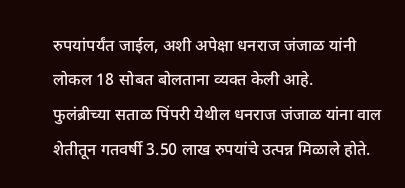रुपयांपर्यंत जाईल, अशी अपेक्षा धनराज जंजाळ यांनी लोकल 18 सोबत बोलताना व्यक्त केली आहे.
फुलंब्रीच्या सताळ पिंपरी येथील धनराज जंजाळ यांना वाल शेतीतून गतवर्षी 3.50 लाख रुपयांचे उत्पन्न मिळाले होते.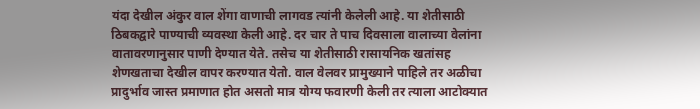यंदा देखील अंकुर वाल शेंगा वाणाची लागवड त्यांनी केलेली आहे. या शेतीसाठी ठिबकद्वारे पाण्याची व्यवस्था केली आहे. दर चार ते पाच दिवसाला वालाच्या वेलांना वातावरणानुसार पाणी देण्यात येते. तसेच या शेतीसाठी रासायनिक खतांसह शेणखताचा देखील वापर करण्यात येतो. वाल वेलवर प्रामुख्याने पाहिले तर अळीचा प्रादुर्भाव जास्त प्रमाणात होत असतो मात्र योग्य फवारणी केली तर त्याला आटोक्यात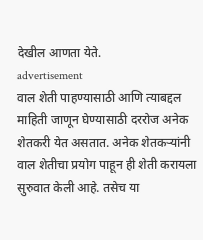देखील आणता येते.
advertisement
वाल शेती पाहण्यासाठी आणि त्याबद्दल माहिती जाणून घेण्यासाठी दररोज अनेक शेतकरी येत असतात. अनेक शेतकऱ्यांनी वाल शेतीचा प्रयोग पाहून ही शेती करायला सुरुवात केली आहे. तसेच या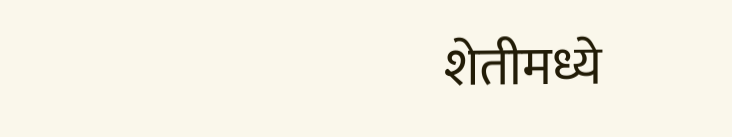शेतीमध्ये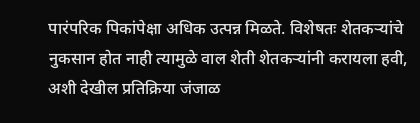पारंपरिक पिकांपेक्षा अधिक उत्पन्न मिळते. विशेषतः शेतकऱ्यांचे नुकसान होत नाही त्यामुळे वाल शेती शेतकऱ्यांनी करायला हवी, अशी देखील प्रतिक्रिया जंजाळ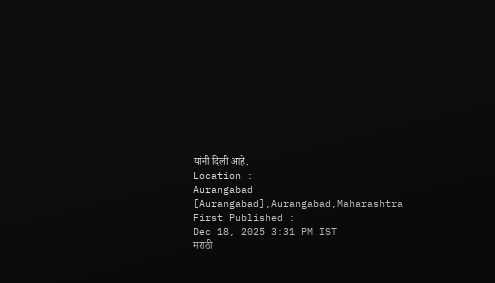यांनी दिली आहे.
Location :
Aurangabad [Aurangabad],Aurangabad,Maharashtra
First Published :
Dec 18, 2025 3:31 PM IST
मराठी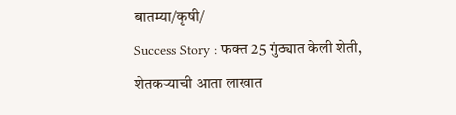बातम्या/कृषी/
Success Story : फक्त 25 गुंठ्यात केली शेती, शेतकऱ्याची आता लाखात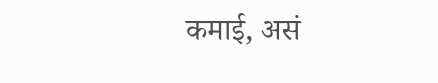कमाई, असं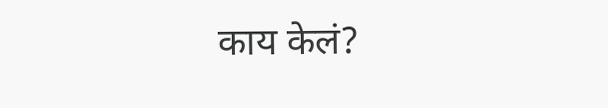काय केलं?